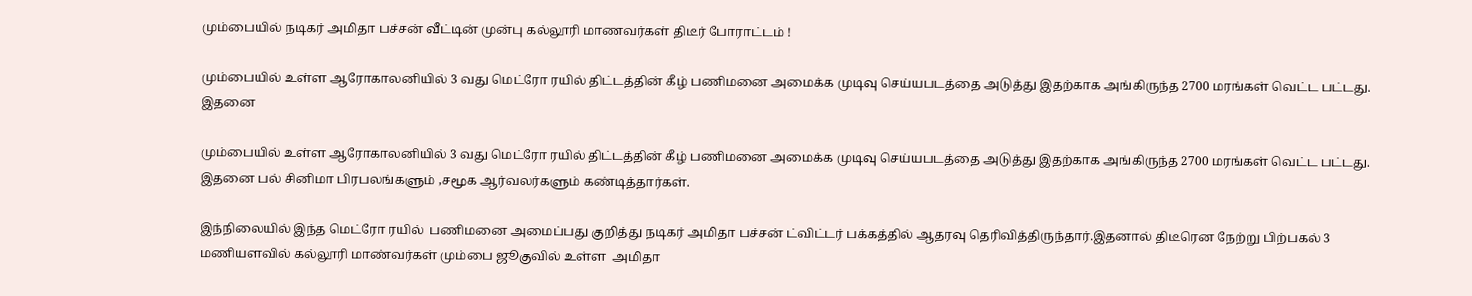மும்பையில் நடிகர் அமிதா பச்சன் வீட்டின் முன்பு கல்லூரி மாணவர்கள் திடீர் போராட்டம் !

மும்பையில் உள்ள ஆரோகாலனியில் 3 வது மெட்ரோ ரயில் திட்டத்தின் கீழ் பணிமனை அமைக்க முடிவு செய்யபடத்தை அடுத்து இதற்காக அங்கிருந்த 2700 மரங்கள் வெட்ட பட்டது. இதனை

மும்பையில் உள்ள ஆரோகாலனியில் 3 வது மெட்ரோ ரயில் திட்டத்தின் கீழ் பணிமனை அமைக்க முடிவு செய்யபடத்தை அடுத்து இதற்காக அங்கிருந்த 2700 மரங்கள் வெட்ட பட்டது. இதனை பல் சினிமா பிரபலங்களும் ,சமூக ஆர்வலர்களும் கண்டித்தார்கள்.

இந்நிலையில் இந்த மெட்ரோ ரயில்  பணிமனை அமைப்பது குறித்து நடிகர் அமிதா பச்சன் ட்விட்டர் பக்கத்தில் ஆதரவு தெரிவித்திருந்தார்.இதனால் திடீரென நேற்று பிற்பகல் 3 மணியளவில் கல்லூரி மாண்வர்கள் மும்பை ஜூகுவில் உள்ள  அமிதா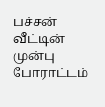பச்சன் வீட்டின் முன்பு போராட்டம்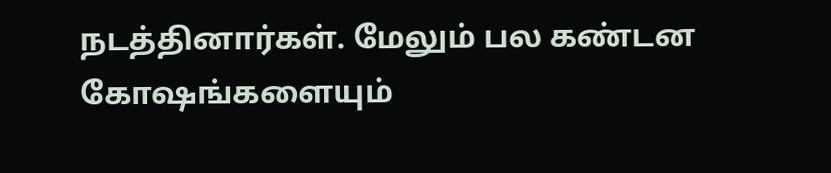நடத்தினார்கள். மேலும் பல கண்டன கோஷங்களையும்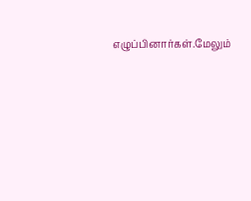எழுப்பினார்கள்.மேலும்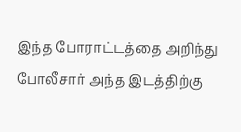இந்த போராட்டத்தை அறிந்து போலீசார் அந்த இடத்திற்கு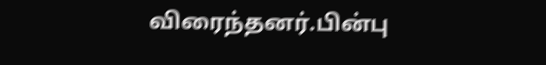விரைந்தனர்.பின்பு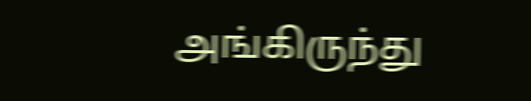அங்கிருந்து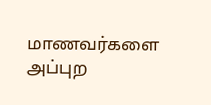மாணவர்களை அப்புற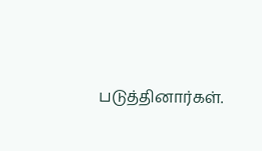படுத்தினார்கள்.